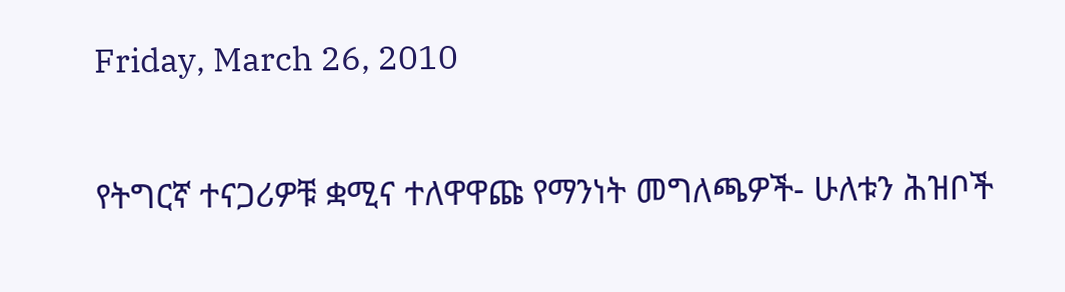Friday, March 26, 2010

የትግርኛ ተናጋሪዎቹ ቋሚና ተለዋዋጩ የማንነት መግለጫዎች- ሁለቱን ሕዝቦች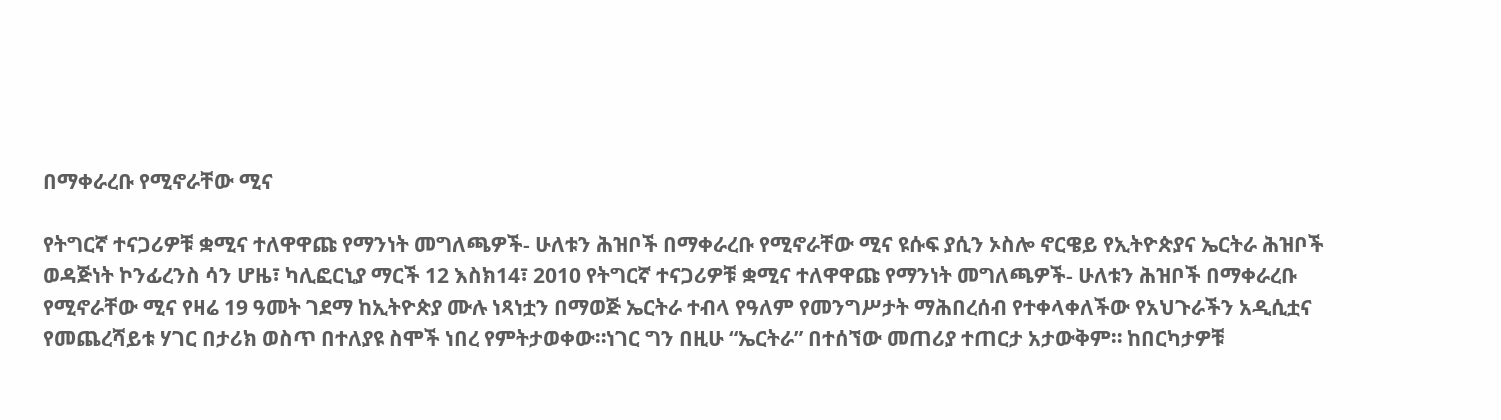በማቀራረቡ የሚኖራቸው ሚና

የትግርኛ ተናጋሪዎቹ ቋሚና ተለዋዋጩ የማንነት መግለጫዎች- ሁለቱን ሕዝቦች በማቀራረቡ የሚኖራቸው ሚና ዩሱፍ ያሲን ኦስሎ ኖርዌይ የኢትዮጵያና ኤርትራ ሕዝቦች ወዳጅነት ኮንፊረንስ ሳን ሆዜ፣ ካሊፎርኒያ ማርች 12 እስክ14፣ 2010 የትግርኛ ተናጋሪዎቹ ቋሚና ተለዋዋጩ የማንነት መግለጫዎች- ሁለቱን ሕዝቦች በማቀራረቡ የሚኖራቸው ሚና የዛሬ 19 ዓመት ገደማ ከኢትዮጵያ ሙሉ ነጻነቷን በማወጅ ኤርትራ ተብላ የዓለም የመንግሥታት ማሕበረሰብ የተቀላቀለችው የአህጉራችን አዲሲቷና የመጨረሻይቱ ሃገር በታሪክ ወስጥ በተለያዩ ስሞች ነበረ የምትታወቀው።ነገር ግን በዚሁ “ኤርትራ” በተሰኘው መጠሪያ ተጠርታ አታውቅም። ከበርካታዎቹ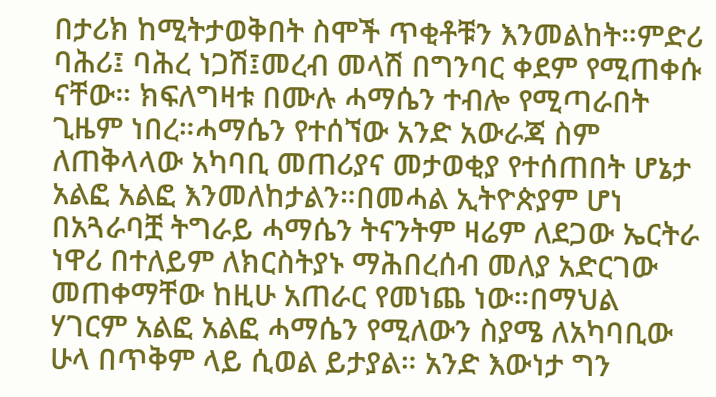በታሪክ ከሚትታወቅበት ስሞች ጥቂቶቹን እንመልከት።ምድሪ ባሕሪ፤ ባሕረ ነጋሽ፤መረብ መላሽ በግንባር ቀደም የሚጠቀሱ ናቸው። ክፍለግዛቱ በሙሉ ሓማሴን ተብሎ የሚጣራበት ጊዜም ነበረ።ሓማሴን የተሰኘው አንድ አውራጃ ስም ለጠቅላላው አካባቢ መጠሪያና መታወቂያ የተሰጠበት ሆኔታ አልፎ አልፎ እንመለከታልን።በመሓል ኢትዮጵያም ሆነ በአጓራባቿ ትግራይ ሓማሴን ትናንትም ዛሬም ለደጋው ኤርትራ ነዋሪ በተለይም ለክርስትያኑ ማሕበረሰብ መለያ አድርገው መጠቀማቸው ከዚሁ አጠራር የመነጨ ነው።በማህል ሃገርም አልፎ አልፎ ሓማሴን የሚለውን ስያሜ ለአካባቢው ሁላ በጥቅም ላይ ሲወል ይታያል። አንድ እውነታ ግን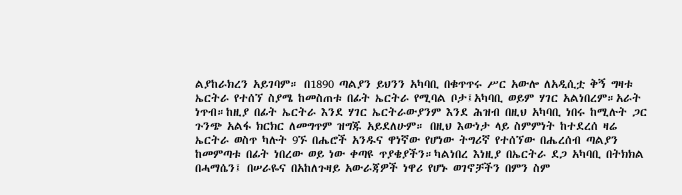ልያከራክረን አይገባም። በ1890 ጣልያን ይህንን አካባቢ በቁጥጥሩ ሥር አውሎ ለአዲሲቷ ቅኝ ግዛቱ ኤርትራ የተሰኘ ስያሜ ከመስጠቱ በፊት ኤርትራ የሚባል ቦታ፤አካባቢ ወይም ሃገር አልነበረም።አራት ነጥብ።ከዚያ በፊት ኤርትራ እንደ ሃገር ኤርትራውያንም እንደ ሕዝብ በዚህ አካባቢ ነበሩ ከሚሉት ጋር ጉንጭ አልፋ ክርክር ለመግጥም ዝግጁ አይደለሁም። በዚህ እውነታ ላይ ስምምነት ከተደረሰ ዛሬ ኤርትራ ወስጥ ካሉት 9ኙ በሔሮች አንዱና ዋነኛው የሆነው ትግሪኛ የተሰኘው በሔረሰብ ጣልያን ከመምጣቱ በፊት ነበረው ወይ ነው ቀጣዩ ጥያቄያችን።ካልነበረ እነዚያ በኤርትራ ደጋ አካባቢ በትክክል በሓማሴን፤ በሠራዬና በአከለጉዛይ አውራጃዎች ነዋሪ የሆኑ ወገኖቻችን በምን ስም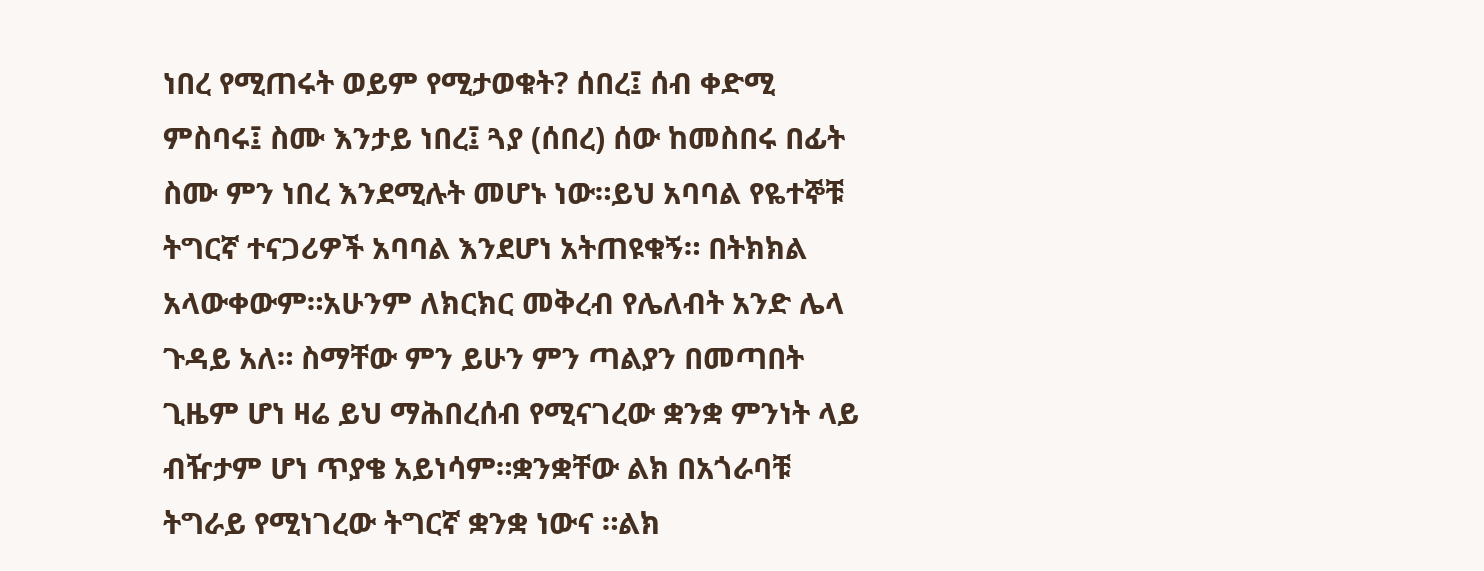ነበረ የሚጠሩት ወይም የሚታወቁት? ሰበረ፤ ሰብ ቀድሚ ምስባሩ፤ ስሙ እንታይ ነበረ፤ ጓያ (ሰበረ) ሰው ከመስበሩ በፊት ስሙ ምን ነበረ እንደሚሉት መሆኑ ነው።ይህ አባባል የዬተኞቹ ትግርኛ ተናጋሪዎች አባባል እንደሆነ አትጠዩቁኝ። በትክክል አላውቀውም።አሁንም ለክርክር መቅረብ የሌለብት አንድ ሌላ ጉዳይ አለ። ስማቸው ምን ይሁን ምን ጣልያን በመጣበት ጊዜም ሆነ ዛሬ ይህ ማሕበረሰብ የሚናገረው ቋንቋ ምንነት ላይ ብዥታም ሆነ ጥያቄ አይነሳም።ቋንቋቸው ልክ በአጎራባቹ ትግራይ የሚነገረው ትግርኛ ቋንቋ ነውና ።ልክ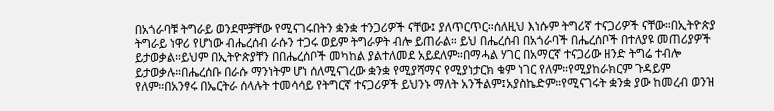በአጎራባቹ ትግራይ ወንደሞቻቸው የሚናገሩበትን ቋንቋ ተንጋሪዎች ናቸው፤ ያለጥርጥር።ሰለዚህ እነሱም ትግሪኛ ተናጋሪዎች ናቸው።በኢትዮጵያ ትግራይ ነዋሪ የሆነው ብሔረሰብ ራሱን ተጋሩ ወይም ትግራዎት ብሎ ይጠራል። ይህ በሔረሰብ በአጎራባች በሔረሰቦች በተለያዩ መጠሪያዎች ይታወቃል።ይህም በኢትዮጵያቸን በበሔረሰቦች መካከል ያልተለመደ አይደለም።በማሓል ሃገር በአማርኛ ተናጋሪው ዘንድ ትግሬ ተብሎ ይታወቃሉ።በሔረሰቡ በራሱ ማንነትም ሆነ ሰለሚናገረው ቋንቋ የሚያሻማና የሚያነታርክ ቁም ነገር የለም።የሚያከራክርም ጉዳይም የለም።በአንፃሩ በኤርትራ ሰላሉት ተመሳሳይ የትግርኛ ተናጋሪዎች ይህንኑ ማለት አንችልም፤አያስኬድም።የሚናገሩት ቋንቋ ያው ከመረብ ወንዝ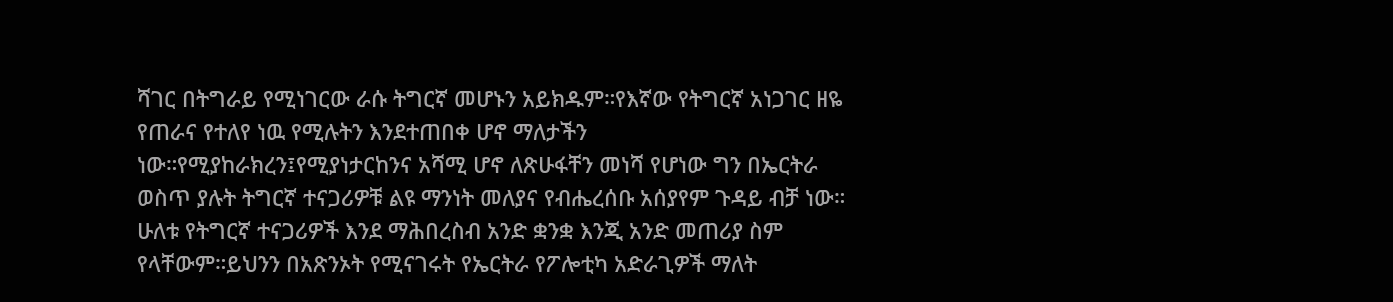ሻገር በትግራይ የሚነገርው ራሱ ትግርኛ መሆኑን አይክዱም።የእኛው የትግርኛ አነጋገር ዘዬ የጠራና የተለየ ነዉ የሚሉትን እንደተጠበቀ ሆኖ ማለታችን ነው።የሚያከራክረን፤የሚያነታርከንና አሻሚ ሆኖ ለጽሁፋቸን መነሻ የሆነው ግን በኤርትራ ወስጥ ያሉት ትግርኛ ተናጋሪዎቹ ልዩ ማንነት መለያና የብሔረሰቡ አሰያየም ጉዳይ ብቻ ነው። ሁለቱ የትግርኛ ተናጋሪዎች እንደ ማሕበረስብ አንድ ቋንቋ እንጂ አንድ መጠሪያ ስም የላቸውም።ይህንን በአጽንኦት የሚናገሩት የኤርትራ የፖሎቲካ አድራጊዎች ማለት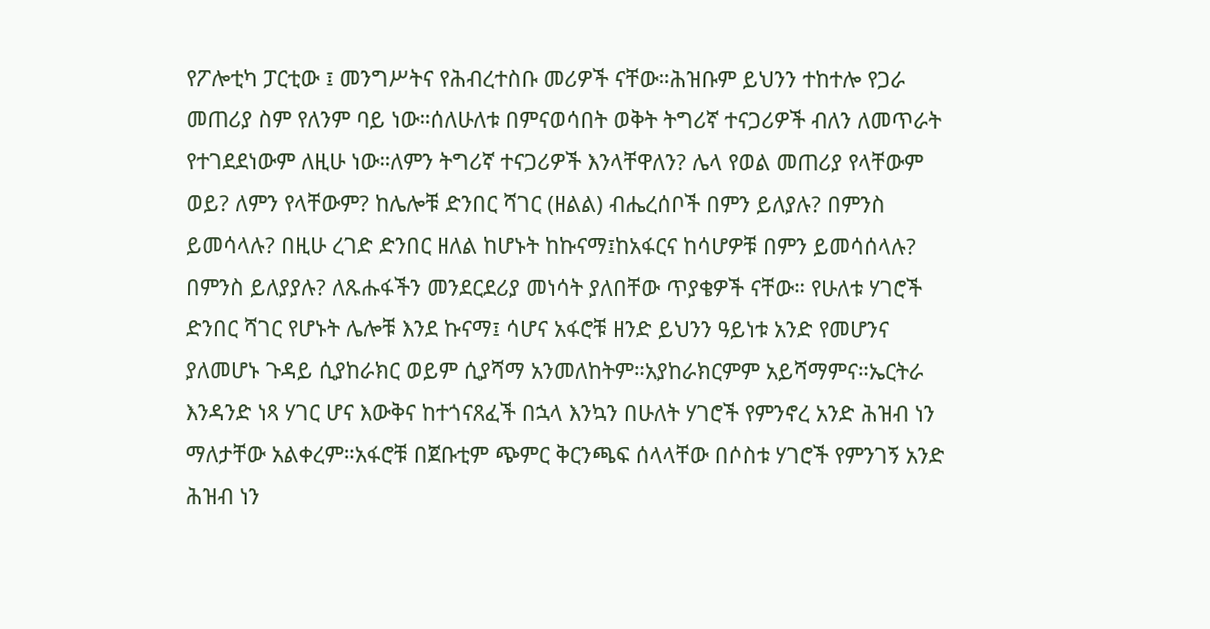የፖሎቲካ ፓርቲው ፤ መንግሥትና የሕብረተስቡ መሪዎች ናቸው።ሕዝቡም ይህንን ተከተሎ የጋራ መጠሪያ ስም የለንም ባይ ነው።ሰለሁለቱ በምናወሳበት ወቅት ትግሪኛ ተናጋሪዎች ብለን ለመጥራት የተገደደነውም ለዚሁ ነው።ለምን ትግሪኛ ተናጋሪዎች እንላቸዋለን? ሌላ የወል መጠሪያ የላቸውም ወይ? ለምን የላቸውም? ከሌሎቹ ድንበር ሻገር (ዘልል) ብሔረሰቦች በምን ይለያሉ? በምንስ ይመሳላሉ? በዚሁ ረገድ ድንበር ዘለል ከሆኑት ከኩናማ፤ከአፋርና ከሳሆዎቹ በምን ይመሳሰላሉ? በምንስ ይለያያሉ? ለጹሑፋችን መንደርደሪያ መነሳት ያለበቸው ጥያቄዎች ናቸው። የሁለቱ ሃገሮች ድንበር ሻገር የሆኑት ሌሎቹ እንደ ኩናማ፤ ሳሆና አፋሮቹ ዘንድ ይህንን ዓይነቱ አንድ የመሆንና ያለመሆኑ ጉዳይ ሲያከራክር ወይም ሲያሻማ አንመለከትም።አያከራክርምም አይሻማምና።ኤርትራ እንዳንድ ነጻ ሃገር ሆና እውቅና ከተጎናጸፈች በኋላ እንኳን በሁለት ሃገሮች የምንኖረ አንድ ሕዝብ ነን ማለታቸው አልቀረም።አፋሮቹ በጀቡቲም ጭምር ቅርንጫፍ ሰላላቸው በሶስቱ ሃገሮች የምንገኝ አንድ ሕዝብ ነን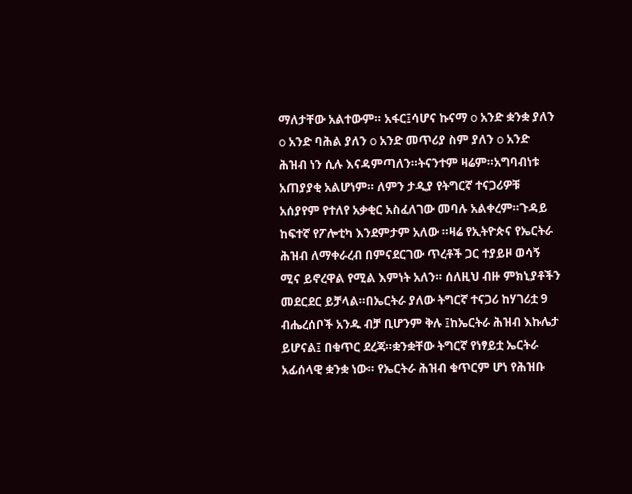ማለታቸው አልተውም። አፋር፤ሳሆና ኩናማ o አንድ ቋንቋ ያለን o አንድ ባሕል ያለን o አንድ መጥሪያ ስም ያለን o አንድ ሕዝብ ነን ሲሉ እናዳምጣለን።ትናንተም ዛሬም።አግባብነቱ አጠያያቂ አልሆነም። ለምን ታዲያ የትግርኛ ተናጋሪዎቹ አሰያየም የተለየ አቃቂር አስፈለገው መባሉ አልቀረም።ጉዳይ ከፍተኛ የፖሎቲካ እንደምታም አለው ።ዛሬ የኢትዮጵና የኤርትራ ሕዝብ ለማቀራረብ በምናደርገው ጥረቶች ጋር ተያይዞ ወሳኝ ሚና ይኖረዋል የሚል እምነት አለን። ሰለዚህ ብዙ ምክኒያቶችን መደርደር ይቻላል።በኤርትራ ያለው ትግርኛ ተናጋሪ ከሃገሪቷ 9 ብሔረሰቦች አንዱ ብቻ ቢሆንም ቅሉ ፤ከኤርትራ ሕዝብ እኩሌታ ይሆናል፤ በቁጥር ደረጃ።ቋንቋቸው ትግርኛ የነፃይቷ ኤርትራ አፊሰላዊ ቋንቋ ነው። የኤርትራ ሕዝብ ቁጥርም ሆነ የሕዝቡ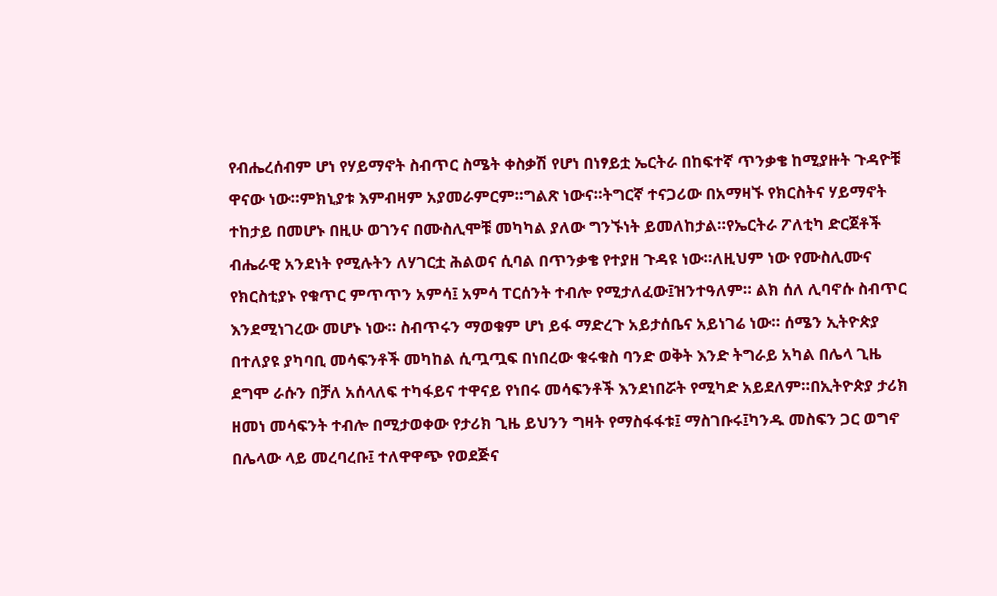የብሔረሰብም ሆነ የሃይማኖት ስብጥር ስሜት ቀስቃሽ የሆነ በነፃይቷ ኤርትራ በከፍተኛ ጥንቃቄ ከሚያዙት ጉዳዮቹ ዋናው ነው።ምክኒያቱ እምብዛም አያመራምርም።ግልጽ ነውና።ትግርኛ ተናጋሪው በአማዛኙ የክርስትና ሃይማኖት ተከታይ በመሆኑ በዚሁ ወገንና በሙስሊሞቹ መካካል ያለው ግንኙነት ይመለከታል።የኤርትራ ፖለቲካ ድርጀቶች ብሔራዊ አንደነት የሚሉትን ለሃገርቷ ሕልወና ሲባል በጥንቃቄ የተያዘ ጉዳዩ ነው።ለዚህም ነው የሙስሊሙና የክርስቲያኑ የቁጥር ምጥጥን አምሳ፤ አምሳ ፐርሰንት ተብሎ የሚታለፈው፤ዝንተዓለም። ልክ ሰለ ሊባኖሱ ስብጥር እንደሚነገረው መሆኑ ነው። ስብጥሩን ማወቁም ሆነ ይፋ ማድረጉ አይታሰቤና አይነገሬ ነው። ሰሜን ኢትዮጵያ በተለያዩ ያካባቢ መሳፍንቶች መካከል ሲጧጧፍ በነበረው ቁሩቁስ ባንድ ወቅት እንድ ትግራይ አካል በሌላ ጊዜ ደግሞ ራሱን በቻለ አሰላለፍ ተካፋይና ተዋናይ የነበሩ መሳፍንቶች እንደነበሯት የሚካድ አይደለም።በኢትዮጵያ ታሪክ ዘመነ መሳፍንት ተብሎ በሚታወቀው የታሪክ ጊዜ ይህንን ግዛት የማስፋፋቱ፤ ማስገቡሩ፤ካንዱ መስፍን ጋር ወግኖ በሌላው ላይ መረባረቡ፤ ተለዋዋጭ የወደጅና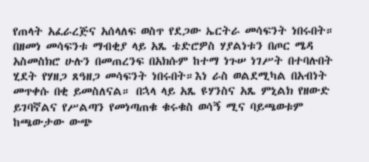የጠላት አፈራረጅና አሰላለፍ ወስጥ የደጋው ኤርትራ መሳፍንት ነበሩበት። በዘመነ መሳፍንቱ ማብቂያ ላይ አጼ ቴድሮዎስ ሃያልነቱን በጦር ሜዳ አስመስክሮ ሁሉን በመጠረንፍ በአክሱም ከተማ ነጉሠ ነገሥት በተባሉበት ሂደት የሃዘጋ ጸዓዘጋ መሳፍንት ነበሩበት።እነ ራስ ወልደሚካል በአብነት መጥቀሱ በቂ ይመስለናል። በኋላ ላይ አጼ ዩሃንስና አጼ ምኒልክ የዘውድ ይገባኛልና የሥልጣን የመነጣጠቁ ቁሩቁስ ወሳኝ ሚና ባይጫወቱም ከጫውታው ውጭ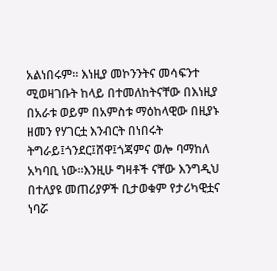አልነበሩም። እነዚያ መኮንንትና መሳፍንተ ሚወዛገቡት ከላይ በተመለከትናቸው በእነዚያ በአራቱ ወይም በአምስቱ ማዕከላዊው በዚያኑ ዘመን የሃገርቷ እንብርት በነበሩት ትግራይ፤ጎንደር፤ሸዋ፤ጎጃምና ወሎ ባማከለ አካባቢ ነው።እንዚሁ ግዛቶች ናቸው እንግዲህ በተለያዩ መጠሪያዎች ቢታወቁም የታሪካዊቷና ነባሯ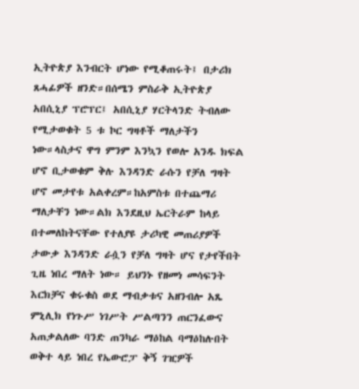ኢትዮጵያ እንብርት ሆነው የሚቆጠሩት፤ በታሪክ ጸሓፊዎች ዘንድ።በሰሜን ምስራቅ ኢትዮጵያ አበሲኒያ ፕሮፕር፤ አበሲኒያ ሃርትላንድ ትብለው የሚታወቁት 5 ቱ ኮር ግዛቶች ማለታችን ነው።ላስታና ዋግ ምንም እንኳን የወሎ አንዱ ክፍል ሆኖ ቢታወቁም ቅሉ እንዳንድ ራሱን የቻለ ግዛት ሆኖ መታየቱ አልቀረም።ከአምስቱ በተጨማሪ ማለታቸን ነው።ልክ እንደዚህ ኤርትራም ከላይ በተመለከትናቸው የተለያዩ ታሪካዊ መጠሪያዎች ታውቃ እንዳንድ ራሷን የቻለ ግዛት ሆና የታየችበት ጊዜ ነበረ ማለት ነው። ይህንኑ የዘመነ መሳፍንት እርክቻና ቁሩቁስ ወደ ማብቃቱና አዘንብሎ አጼ ምኒሊክ የነጉሥ ነገሥት ሥልጣንን ጠርንፈውና አጠቃልለው ባንድ ጠንካራ ማዕከል ባማዕከሉበት ወቅተ ላይ ነበረ የኤውሮፓ ቅኝ ገዢዎች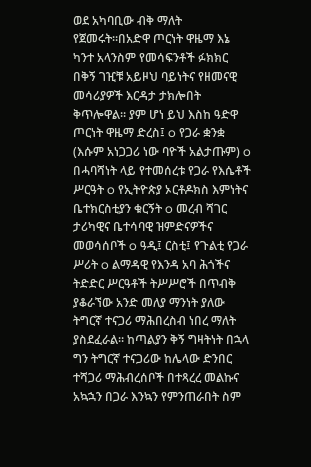ወደ አካባቢው ብቅ ማለት የጀመሩት።በአድዋ ጦርነት ዋዜማ እኔ ካንተ አላንስም የመሳፍንቶች ፉክክር በቅኝ ገዢቹ አይዞህ ባይነትና የዘመናዊ መሳሪያዎች እርዳታ ታክሎበት ቅጥሎዋል። ያም ሆነ ይህ እስከ ዓድዋ ጦርነት ዋዜማ ድረስ፤ o የጋራ ቋንቋ (እሱም አነጋጋሪ ነው ባዮች አልታጡም) o በሓባሻነት ላይ የተመሰረቱ የጋራ የእሴቶች ሥርዓት o የኢትዮጵያ ኦርቶዶክስ እምነትና ቤተክርስቲያን ቁርኝት o መረብ ሻገር ታሪካዊና ቤተሳባዊ ዝምድናዎችና መወሳሰቦች o ዓዲ፤ ርስቲ፤ የጉልቲ የጋራ ሥሪት o ልማዳዊ የእንዳ አባ ሕጎችና ትድድር ሥርዓቶች ትሥሥሮች በጥብቅ ያቆራኘው አንድ መለያ ማንነት ያለው ትግርኛ ተናጋሪ ማሕበረስብ ነበረ ማለት ያስደፈራል። ከጣልያን ቅኝ ግዛትነት በኋላ ግን ትግርኛ ተናጋሪው ከሌላው ድንበር ተሻጋሪ ማሕብረሰቦች በተጻረረ መልኩና አኳኋን በጋራ እንኳን የምንጠራበት ስም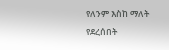የለንም እስከ ማለት የደረሰበት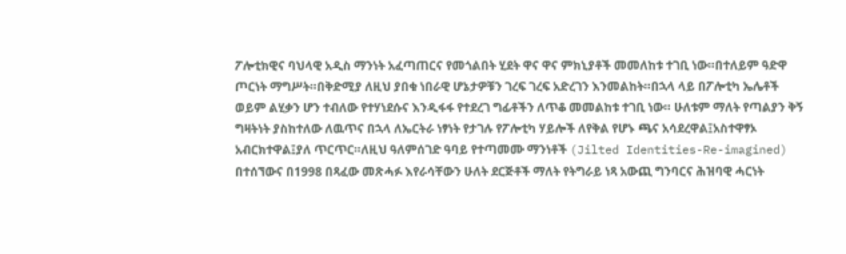ፖሎቲክዊና ባህላዊ አዲስ ማንነት አፈጣጠርና የመጎልበት ሂደት ዋና ዋና ምክኒያቶች መመለከቱ ተገቢ ነው።በተለይም ዓድዋ ጦርነት ማግሥት።በቅድሚያ ለዚህ ያበቁ ነበራዊ ሆኔታዎቹን ገረፍ ገረፍ አድረገን እንመልከት።በኋላ ላይ በፖሎቲካ ኤሌቶች ወይም ልሂቃን ሆን ተብለው የተሃነደሱና እንዲፋፋ የተደረገ ግፊቶችን ለጥቆ መመልከቱ ተገቢ ነው። ሁለቱም ማለት የጣልያን ቅኝ ግዛትነት ያስከተለው ለዉጥና በኋላ ለኤርትራ ነፃነት የታገሉ የፖሎቲካ ሃይሎች ለየቅል የሆኑ ጫና አሳደረዋል፤አስተዋፃኦ አብርክተዋል፤ያለ ጥርጥር።ለዚህ ዓለምሰገድ ዓባይ የተጣመሙ ማንነቶች (Jilted Identities-Re-imagined) በተሰኘውና በ1998 በጻፈው መጽሓፉ እየራሳቸውን ሁለት ደርጅቶች ማለት የትግራይ ነጻ አውጪ ግንባርና ሕዝባዊ ሓርነት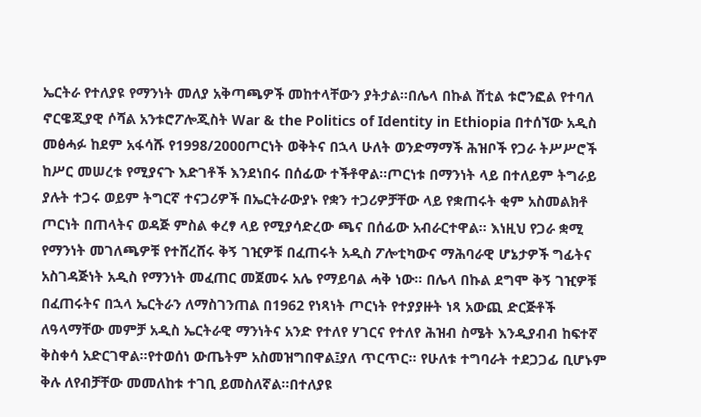ኤርትራ የተለያዩ የማንነት መለያ አቅጣጫዎች መከተላቸውን ያትታል።በሌላ በኩል ሸቲል ቱሮንፎል የተባለ ኖርዌጂያዊ ሶሻል አንቱሮፖሎጂስት War & the Politics of Identity in Ethiopia በተሰኘው አዲስ መፅሓፉ ከደም አፋሳሹ የ1998/2000ጦርነት ወቅትና በኋላ ሁለት ወንድማማች ሕዝቦች የጋራ ትሥሥሮች ከሥር መሠረቱ የሚያናጉ እድገቶች እንደነበሩ በሰፊው ተችቶዋል።ጦርነቱ በማንነት ላይ በተለይም ትግራይ ያሉት ተጋሩ ወይም ትግርኛ ተናጋሪዎች በኤርትራውያኑ የቋን ተጋሪዎቻቸው ላይ የቋጠሩት ቂም አስመልክቶ ጦርነት በጠላትና ወዳጅ ምስል ቀረፃ ላይ የሚያሳድረው ጫና በሰፊው አብራርተዋል። እነዚህ የጋራ ቋሚ የማንነት መገለጫዎቹ የተሸረሸሩ ቅኝ ገዢዎቹ በፈጠሩት አዲስ ፖሎቲካውና ማሕባራዊ ሆኔታዎች ግፊትና አስገዳጅነት አዲስ የማንነት መፈጠር መጀመሩ አሌ የማይባል ሓቅ ነው። በሌላ በኩል ደግሞ ቅኝ ገዢዎቹ በፈጠሩትና በኋላ ኤርትራን ለማስገንጠል በ1962 የነጻነት ጦርነት የተያያዙት ነጻ አውጪ ድርጅቶች ለዓላማቸው መምቻ አዲስ ኤርትራዊ ማንነትና አንድ የተለየ ሃገርና የተለየ ሕዝብ ስሜት እንዲያብብ ከፍተኛ ቅስቀሳ አድርገዋል።የተወሰነ ውጤትም አስመዝግበዋል፤ያለ ጥርጥር። የሁለቱ ተግባራት ተደጋጋፊ ቢሆኑም ቅሉ ለየብቻቸው መመለከቱ ተገቢ ይመስለኛል።በተለያዩ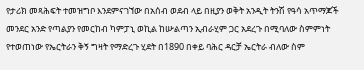የታሪክ መጻሕፍት ተመዝግቦ እንደምናገኘው በአሰብ ወደብ ላይ በዚያን ወቅት አንዲት ትንሽ የዓሳ አጥማጆች መንደር አንድ የጣልያን የመርከብ ካምፓኒ ወኪል ከሡልጣን ኢብራሂም ጋር አደረጉ በሚባለው ስምምነት የተወጠነው የኤርትራን ቅኝ ግዛት የማድረጉ ሂደት በ1890 በቀይ ባሕር ዳርቻ ኤርትራ ብለው ስም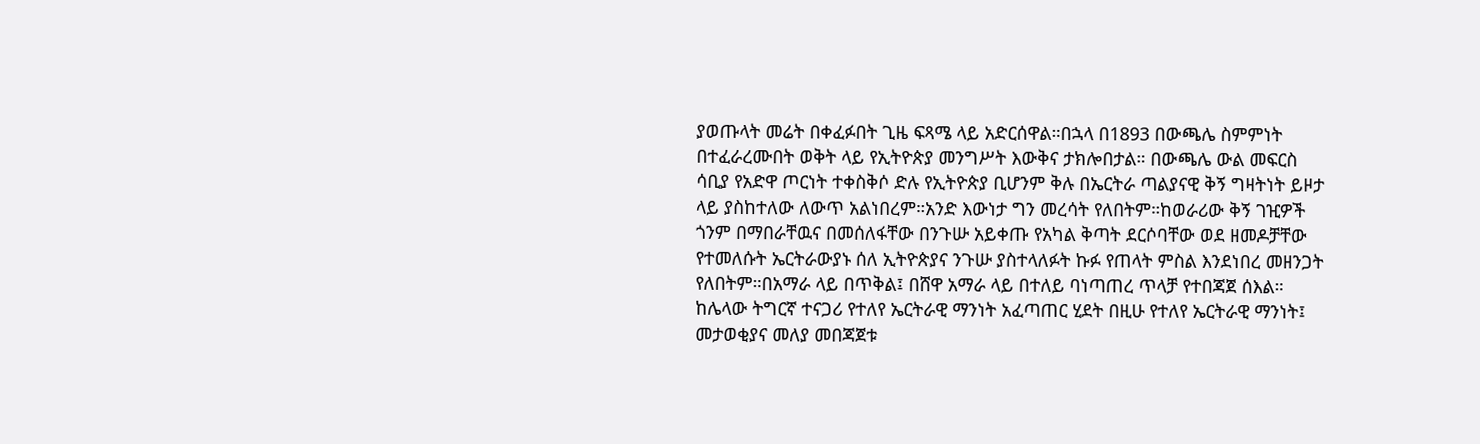ያወጡላት መሬት በቀፈፉበት ጊዜ ፍጻሜ ላይ አድርሰዋል።በኋላ በ1893 በውጫሌ ስምምነት በተፈራረሙበት ወቅት ላይ የኢትዮጵያ መንግሥት እውቅና ታክሎበታል። በውጫሌ ውል መፍርስ ሳቢያ የአድዋ ጦርነት ተቀስቅሶ ድሉ የኢትዮጵያ ቢሆንም ቅሉ በኤርትራ ጣልያናዊ ቅኝ ግዛትነት ይዞታ ላይ ያስከተለው ለውጥ አልነበረም።አንድ እውነታ ግን መረሳት የለበትም።ከወራሪው ቅኝ ገዢዎች ጎንም በማበራቸዉና በመሰለፋቸው በንጉሡ አይቀጡ የአካል ቅጣት ደርሶባቸው ወደ ዘመዶቻቸው የተመለሱት ኤርትራውያኑ ሰለ ኢትዮጵያና ንጉሡ ያስተላለፉት ኩፉ የጠላት ምስል እንደነበረ መዘንጋት የለበትም።በአማራ ላይ በጥቅል፤ በሸዋ አማራ ላይ በተለይ ባነጣጠረ ጥላቻ የተበጃጀ ሰእል። ከሌላው ትግርኛ ተናጋሪ የተለየ ኤርትራዊ ማንነት አፈጣጠር ሂደት በዚሁ የተለየ ኤርትራዊ ማንነት፤ መታወቂያና መለያ መበጃጀቱ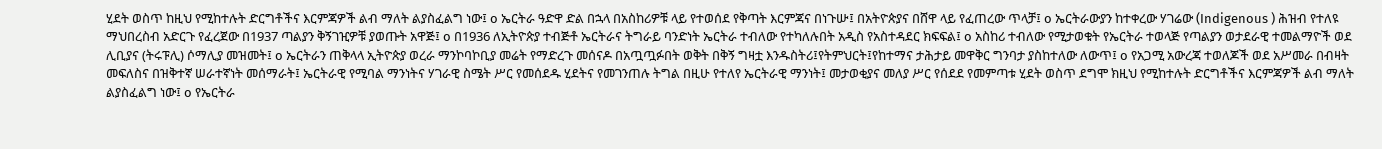ሂደት ወስጥ ከዚህ የሚከተሉት ድርግቶችና እርምጃዎች ልብ ማለት ልያስፈልግ ነው፤ o ኤርትራ ዓድዋ ድል በኋላ በአስከሪዎቹ ላይ የተወሰደ የቅጣት እርምጃና በነጉሡ፤ በአትዮጵያና በሸዋ ላይ የፈጠረው ጥላቻ፤ o ኤርትራውያን ከተቀረው ሃገሬው (Indigenous ) ሕዝብ የተለዩ ማህበረስብ አድርጉ የፈረጀው በ1937 ጣልያን ቅኝገዢዎቹ ያወጡት አዋጅ፤ o በ1936 ለኢትዮጵያ ተብጅቶ ኤርትራና ትግራይ ባንድነት ኤርትራ ተብለው የተካለሉበት አዲስ የአስተዳደር ክፍፍል፤ o አስከሪ ተብለው የሚታወቁት የኤርትራ ተወላጅ የጣልያን ወታደራዊ ተመልማዮች ወደ ሊቢያና (ትሩፑሊ) ሶማሊያ መዝመት፤ o ኤርትራን ጠቅላላ ኢትዮጵያ ወረራ ማንኮባኮቢያ መሬት የማድረጉ መሰናዶ በአጧጧፉበት ወቅት በቅኝ ግዛቷ እንዱስትሪ፤የትምህርት፤የከተማና ታሕታይ መዋቅር ግንባታ ያስከተለው ለውጥ፤ o የአጋሚ አውረጃ ተወለጆች ወደ አሥመራ በብዛት መፍለስና በዝቅተኛ ሠራተኛነት መሰማራት፤ ኤርትራዊ የሚባል ማንነትና ሃገራዊ ስሜት ሥር የመሰደዱ ሂደትና የመገንጠሉ ትግል በዚሁ የተለየ ኤርትራዊ ማንነት፤ መታወቂያና መለያ ሥር የሰደደ የመምጣቱ ሂደት ወስጥ ደግሞ ክዚህ የሚከተሉት ድርግቶችና እርምጃዎች ልብ ማለት ልያስፈልግ ነው፤ o የኤርትራ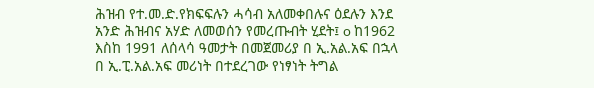ሕዝብ የተ.መ.ድ.የክፍፍሉን ሓሳብ አለመቀበሉና ዕደሉን እንደ አንድ ሕዝብና አሃድ ለመወሰን የመረጡብት ሂደት፤ o ከ1962 እስከ 1991 ለሰላሳ ዓመታት በመጀመሪያ በ ኢ.አል.አፍ በኋላ በ ኢ.ፒ.አል.አፍ መሪነት በተደረገው የነፃነት ትግል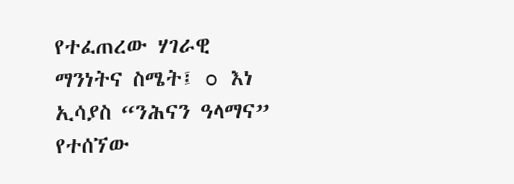የተፈጠረው ሃገራዊ ማንነትና ስሜት፤ o እነ ኢሳያስ “ንሕናን ዓላማና” የተሰኘው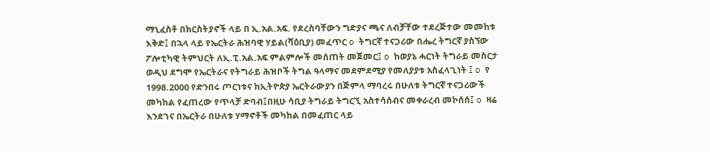ማኒፈስቶ በክርስትያኖች ላይ በ ኢ.አል.አፍ. የደረስባቸውን ግድያና ጫና ለብቻቸው ተደረጅተው መመከቱ እቅድ፤ በኋላ ላይ የኤርትራ ሕዝባዊ ሃይል(ሻዕቢያ) መፈጥር o ትግርኛ ተናጋሪው በሔረ ትግርኛ ያስኘው ፖሎቲካዊ ትምህርት ለኢ.ፒ.አል.አፍ ምልምሎች መሰጠት መጀመር፤ o ከወያኔ ሓርነት ትግራይ መስርታ ወዲህ ደግሞ የኤርትራና የትግራይ ሕዝቦች ትግል ዓላማና መደምደሚያ የመለያያቱ አስፈላጊነት ፤ o የ 1998.2000 የድንበሩ ጦርነቱና ከኢትዮጵያ ኤርትራውያን በጅምላ ማባረሩ በሁለቱ ትግርኛ ተናጋሪውች መካከል የፈጠረው የጥላቻ ድባብ፤በዚሁ ሳቢያ ትግራይ ትግርኚ አስተሳሰብና መቀራረብ መኮሰሰ፤ o ዛሬ እንደገና በኤርትራ በሁለቱ ሃማኖቶች መካከል በመፈጠር ላይ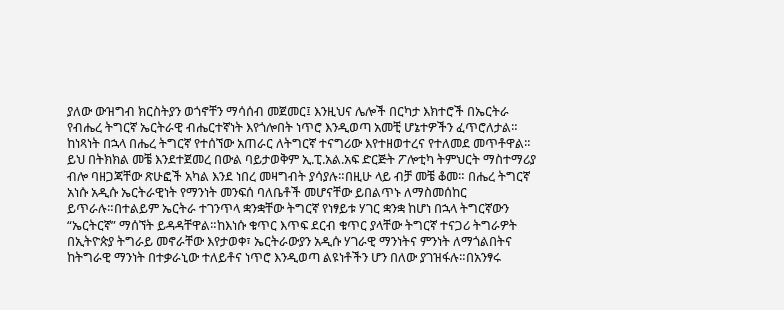ያለው ውዝግብ ክርስትያን ወጎኖቸን ማሳሰብ መጀመር፤ እንዚህና ሌሎች በርካታ እክተሮች በኤርትራ የብሔረ ትግርኛ ኤርትራዊ ብሔርተኛነት እየጎሎበት ነጥሮ እንዲወጣ አመቺ ሆኔተዎችን ፈጥሮለታል። ከነጻነት በኋላ በሔረ ትግርኛ የተሰኘው አጠራር ለትግርኛ ተናግሪው እየተዘወተረና የተለመደ መጥቶዋል። ይህ በትክክል መቼ እንደተጀመረ በውል ባይታወቅም ኢ.ፒ.አል.አፍ ድርጅት ፖሎቲካ ትምህርት ማስተማሪያ ብሎ ባዘጋጃቸው ጽሁፎች አካል እንደ ነበረ መዛግብት ያሳያሉ።በዚሁ ላይ ብቻ መቼ ቆመ። በሔረ ትግርኛ አነሱ አዲሱ ኤርትራዊነት የማንነት መንፍሰ ባለቤቶች መሆናቸው ይበልጥኑ ለማስመሰከር ይጥራሉ።በተልይም ኤርትራ ተገንጥላ ቋንቋቸው ትግርኛ የነፃይቱ ሃገር ቋንቋ ከሆነ በኋላ ትግርኛውን “ኤርትርኛ” ማሰኘት ይዳዳቸዋል።ከእነሱ ቁጥር እጥፍ ደርብ ቁጥር ያላቸው ትግርኛ ተናጋሪ ትግራዎት በኢትዮጵያ ትግራይ መኖራቸው እየታወቀ፣ ኤርትራውያን አዲሱ ሃገራዊ ማንነትና ምንነት ለማጎልበትና ከትግራዊ ማንነት በተቃራኒው ተለይቶና ነጥሮ እንዲወጣ ልዩነቶችን ሆን በለው ያገዝፋሉ።በአንፃሩ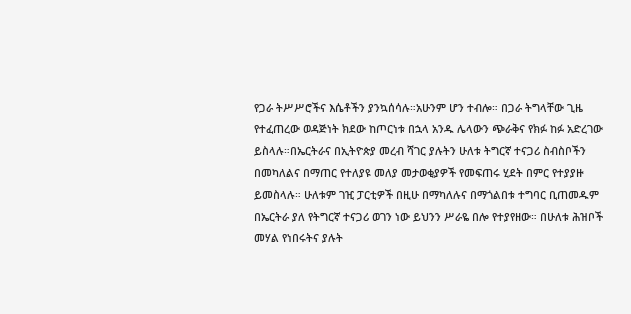የጋራ ትሥሥሮችና እሴቶችን ያንኳሰሳሉ።አሁንም ሆን ተብሎ። በጋራ ትግላቸው ጊዜ የተፈጠረው ወዳጅነት ክደው ከጦርነቱ በኋላ አንዱ ሌላውን ጭራቅና የክፉ ከፉ አድረገው ይስላሉ።በኤርትራና በኢትዮጵያ መረብ ሻገር ያሉትን ሁለቱ ትግርኛ ተናጋሪ ስብስቦችን በመካለልና በማጠር የተለያዩ መለያ መታወቂያዎች የመፍጠሩ ሂደት በምር የተያያዙ ይመስላሉ። ሁለቱም ገዢ ፓርቲዎች በዚሁ በማካለሉና በማጎልበቱ ተግባር ቢጠመዱም በኤርትራ ያለ የትግርኛ ተናጋሪ ወገን ነው ይህንን ሥራዬ በሎ የተያየዘው። በሁለቱ ሕዝቦች መሃል የነበሩትና ያሉት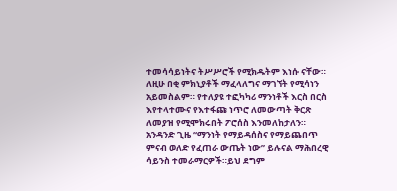ተመሳሳይነትና ትሥሥሮች የሚክዱትም እነሱ ናቸው። ለዚሁ በቂ ምክኒያቶች ማፈላለግና ማገኘት የሚሳነን አይመስልም። የተለያዩ ተፎካካሪ ማንነቶች እርስ በርስ እየተላተሙና የእተፋጩ ነጥሮ ለመውጣት ቅርጽ ለመያዝ የሚሞክሩበት ፖሮሰስ እንመለከታለን። አንዳንድ ጊዜ “ማንነት የማይዳሰስና የማይጨበጥ ምናብ ወለድ የፈጠራ ውጤት ነው” ይሉናል ማሕበረዊ ሳይንስ ተመራማርዎች።ይህ ደግም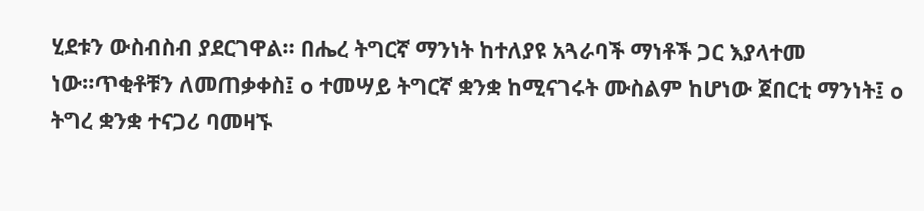ሂደቱን ውስብስብ ያደርገዋል። በሔረ ትግርኛ ማንነት ከተለያዩ አጓራባች ማነቶች ጋር እያላተመ ነው።ጥቂቶቹን ለመጠቃቀስ፤ o ተመሣይ ትግርኛ ቋንቋ ከሚናገሩት ሙስልም ከሆነው ጀበርቲ ማንነት፤ o ትግረ ቋንቋ ተናጋሪ ባመዛኙ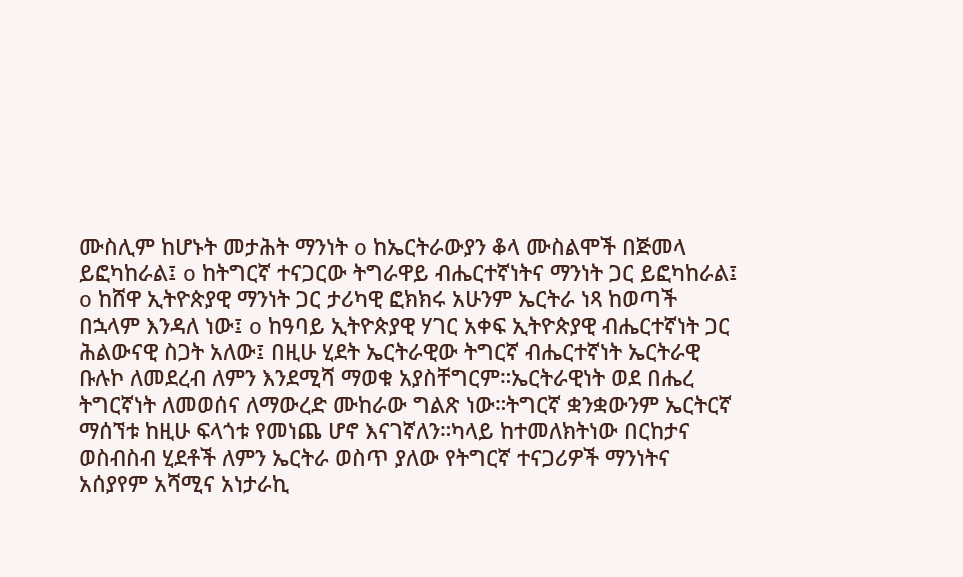ሙስሊም ከሆኑት መታሕት ማንነት o ከኤርትራውያን ቆላ ሙስልሞች በጅመላ ይፎካከራል፤ o ከትግርኛ ተናጋርው ትግራዋይ ብሔርተኛነትና ማንነት ጋር ይፎካከራል፤ o ከሸዋ ኢትዮጵያዊ ማንነት ጋር ታሪካዊ ፎክክሩ አሁንም ኤርትራ ነጻ ከወጣች በኋላም እንዳለ ነው፤ o ከዓባይ ኢትዮጵያዊ ሃገር አቀፍ ኢትዮጵያዊ ብሔርተኛነት ጋር ሕልውናዊ ስጋት አለው፤ በዚሁ ሂደት ኤርትራዊው ትግርኛ ብሔርተኛነት ኤርትራዊ ቡሉኮ ለመደረብ ለምን እንደሚሻ ማወቁ አያስቸግርም።ኤርትራዊነት ወደ በሔረ ትግርኛነት ለመወሰና ለማውረድ ሙከራው ግልጽ ነው።ትግርኛ ቋንቋውንም ኤርትርኛ ማሰኘቱ ከዚሁ ፍላጎቱ የመነጨ ሆኖ እናገኛለን።ካላይ ከተመለክትነው በርከታና ወስብስብ ሂደቶች ለምን ኤርትራ ወስጥ ያለው የትግርኛ ተናጋሪዎች ማንነትና አሰያየም አሻሚና አነታራኪ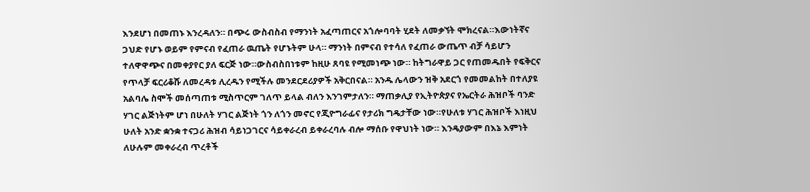እንደሆነ በመጠኑ እንረዳለን። በጭሩ ውስብስብ የማንነት አፈጣጠርና አጎሎባባት ሂደት ለመቃኘት ሞክረናል።እውነትኛና ጋህድ የሆኑ ወይም የምናብ የፈጠራ ዉጤት የሆኑትም ሁላ። ማንነት በምናብ የተሳለ የፈጠራ ውጤጥ ብቻ ሳይሆን ተለዋዋጭና በመቀያየር ያለ ፍርጅ ነው።ውስብስበነቱም ከዚሁ ጸባዩ የሚመነጭ ነው። ከትግራዋይ ጋር የጠመዱበት የፍቅርና የጥላቻ ፍርሪቆሹ ለመረዳቱ ሊረዱን የሚችሉ መንደርደሪያዎች አቅርበናል። አንዱ ሌላውን ዝቅ አደርጎ የመመልከት በተለያዩ አልባሌ ስሞች መሰጣጠቱ ሚስጥርም ገለጥ ይላል ብለን እንገምታለን። ማጠቃሊያ የኢትዮጵያና የኤርትራ ሕዝቦች ባንድ ሃገር ልጅነትም ሆነ በሁለት ሃገር ልጅነት ጎን ለጎን መኖር የጂዮግራፊና የታሪክ ግዴታቸው ነው።የሁለቱ ሃገር ሕዝቦች እነዚህ ሁለት አንድ ቋንቋ ተናጋሪ ሕዝብ ሳይነጋገርና ሳይቀራረብ ይቀራረባሉ ብሎ ማሰቡ የዋህነት ነው። እንዴያውም በእኔ እምነት ለሁሉም መቀራረብ ጥረቶች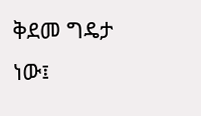ቅደመ ግዴታ ነው፤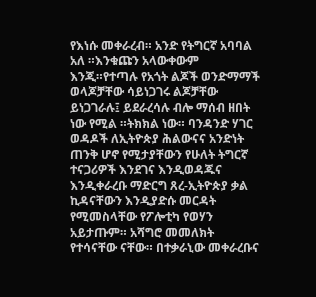የእነሱ መቀራረብ። አንድ የትግርኛ አባባል አለ ።እንቁጩን አላውቀውም እንጂ።የተጣሉ የአጎት ልጆች ወንድማማች ወላጆቻቸው ሳይነጋገሩ ልጆቻቸው ይነጋገራሉ፤ ይደራረሳሉ ብሎ ማሰብ ዘበት ነው የሚል ።ትክክል ነው። ባንዳንድ ሃገር ወዳዶች ለኢትዮጵያ ሕልውናና አንድነት ጠንቅ ሆኖ የሚታያቸውን የሁለት ትግርኛ ተናጋሪዎች እንደገና እንዲወዳጁና እንዲቀራረቡ ማድርግ ጸረ-ኢትዮጵያ ቃል ኪዳናቸውን እንዲያድሱ መርዳት የሚመስላቸው የፖሎቲካ የወሃን አይታጡም። አሻግሮ መመለክት የተሳናቸው ናቸው። በተቃራኒው መቀራረቡና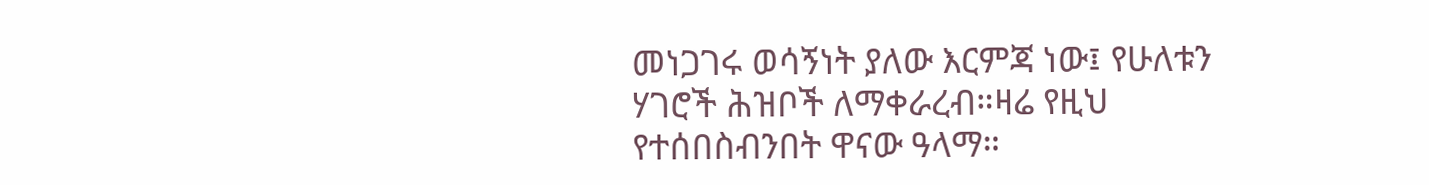መነጋገሩ ወሳኝነት ያለው እርምጃ ነው፤ የሁለቱን ሃገሮች ሕዝቦች ለማቀራረብ።ዛሬ የዚህ የተሰበስብንበት ዋናው ዓላማ።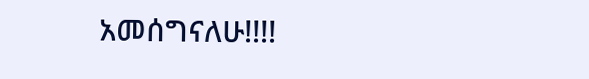አመሰግናለሁ!!!!